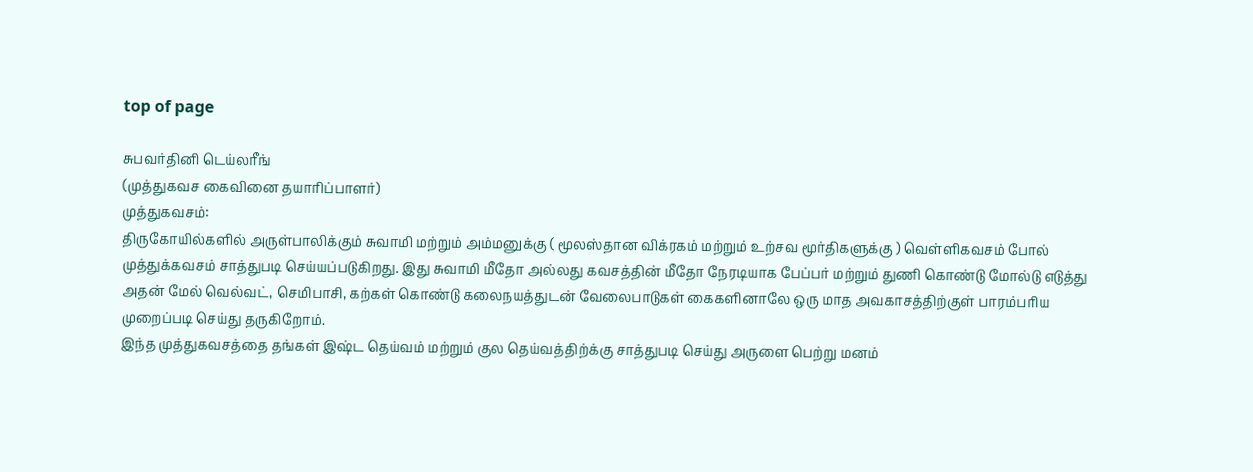top of page

சுபவர்தினி டெய்லரீங்
(முத்துகவச கைவினை தயாரிப்பாளர்)
முத்துகவசம்:
திருகோயில்களில் அருள்பாலிக்கும் சுவாமி மற்றும் அம்மனுக்கு ( மூலஸ்தான விக்ரகம் மற்றும் உற்சவ மூர்திகளுக்கு ) வெள்ளிகவசம் போல் முத்துக்கவசம் சாத்துபடி செய்யப்படுகிறது. இது சுவாமி மீதோ அல்லது கவசத்தின் மீதோ நேரடியாக பேப்பர் மற்றும் துணி கொண்டு மோல்டு எடுத்து அதன் மேல் வெல்வட், செமிபாசி, கற்கள் கொண்டு கலைநயத்துடன் வேலைபாடுகள் கைகளினாலே ஒரு மாத அவகாசத்திற்குள் பாரம்பரிய முறைப்படி செய்து தருகிறோம்.
இந்த முத்துகவசத்தை தங்கள் இஷ்ட தெய்வம் மற்றும் குல தெய்வத்திற்க்கு சாத்துபடி செய்து அருளை பெற்று மனம்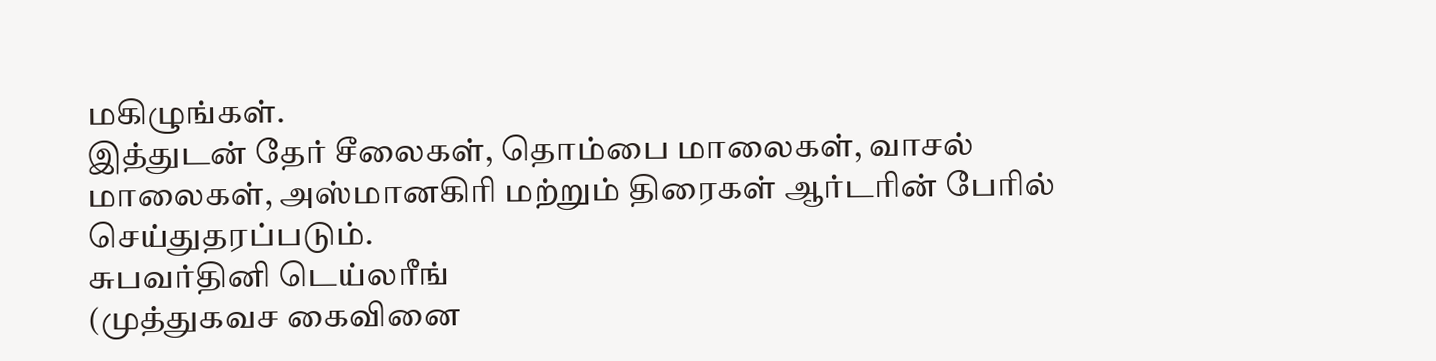மகிழுங்கள்.
இத்துடன் தேர் சீலைகள், தொம்பை மாலைகள், வாசல் மாலைகள், அஸ்மானகிரி மற்றும் திரைகள் ஆர்டரின் பேரில் செய்துதரப்படும்.
சுபவர்தினி டெய்லரீங்
(முத்துகவச கைவினை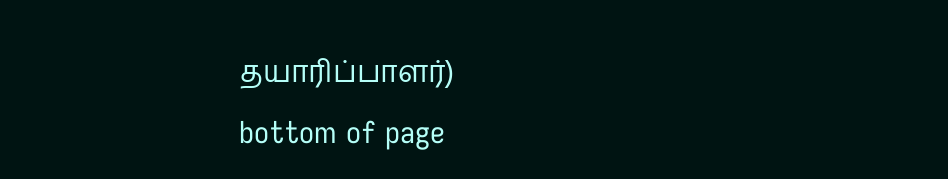தயாரிப்பாளர்)
bottom of page